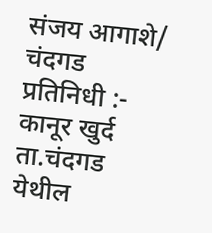संजय आगाशे/ चंदगड प्रतिनिधी :- कानूर खुर्द ता.चंदगड येथील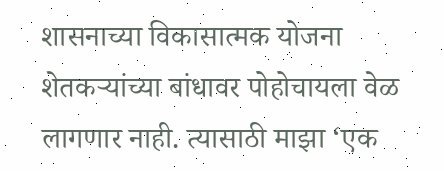शासनाच्या विकासात्मक योजना शेतकऱ्यांच्या बांधावर पोहोचायला वेळ लागणार नाही. त्यासाठी माझा ‘एक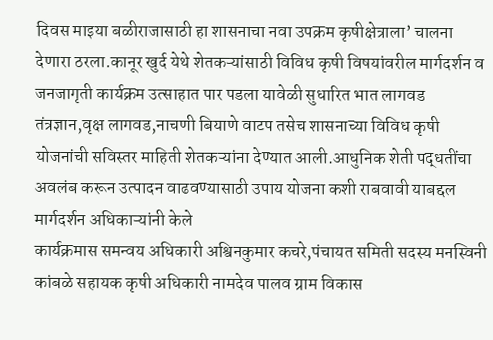दिवस माइया बळीराजासाठी हा शासनाचा नवा उपक्रम कृषीक्षेत्राला’ चालना देणारा ठरला.कानूर खुर्द येथे शेतकऱ्यांसाठी विविध कृषी विषयांवरील मार्गदर्शन व जनजागृती कार्यक्रम उत्साहात पार पडला यावेळी सुधारित भात लागवड तंत्रज्ञान,वृक्ष लागवड,नाचणी बियाणे वाटप तसेच शासनाच्या विविध कृषी योजनांची सविस्तर माहिती शेतकऱ्यांना देण्यात आली.आधुनिक शेती पद्धतींचा अवलंब करून उत्पादन वाढवण्यासाठी उपाय योजना कशी राबवावी याबद्दल मार्गदर्शन अधिकाऱ्यांनी केले
कार्यक्रमास समन्वय अधिकारी अश्विनकुमार कचरे,पंचायत समिती सदस्य मनस्विनी कांबळे सहायक कृषी अधिकारी नामदेव पालव ग्राम विकास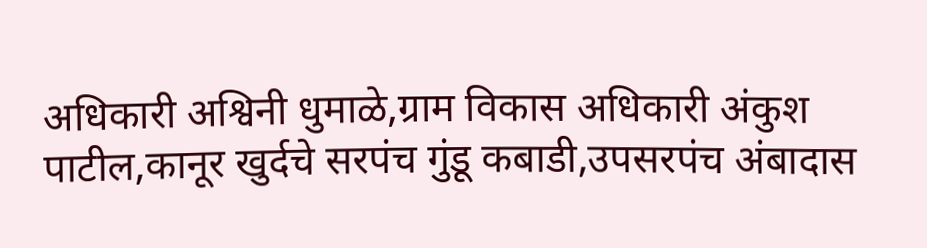अधिकारी अश्विनी धुमाळे,ग्राम विकास अधिकारी अंकुश पाटील,कानूर खुर्दचे सरपंच गुंडू कबाडी,उपसरपंच अंबादास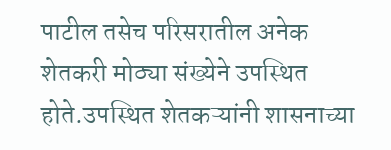पाटील तसेच परिसरातील अनेक शेतकरी मोठ्या संख्येने उपस्थित होते.उपस्थित शेतकऱ्यांनी शासनाच्या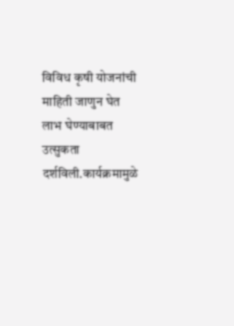विविध कृषी योजनांची माहिती जाणुन घेत लाभ घेण्याबाबत उत्सुकता दर्शविली.कार्यक्रमामुळे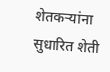शेतकऱ्यांना सुधारित शेती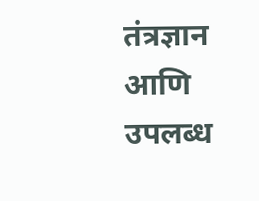तंत्रज्ञान आणि उपलब्ध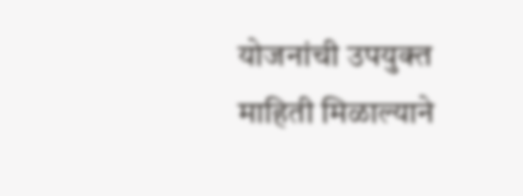योजनांची उपयुक्त माहिती मिळाल्याने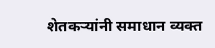शेतकऱ्यांनी समाधान व्यक्त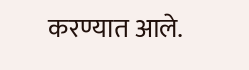करण्यात आले.